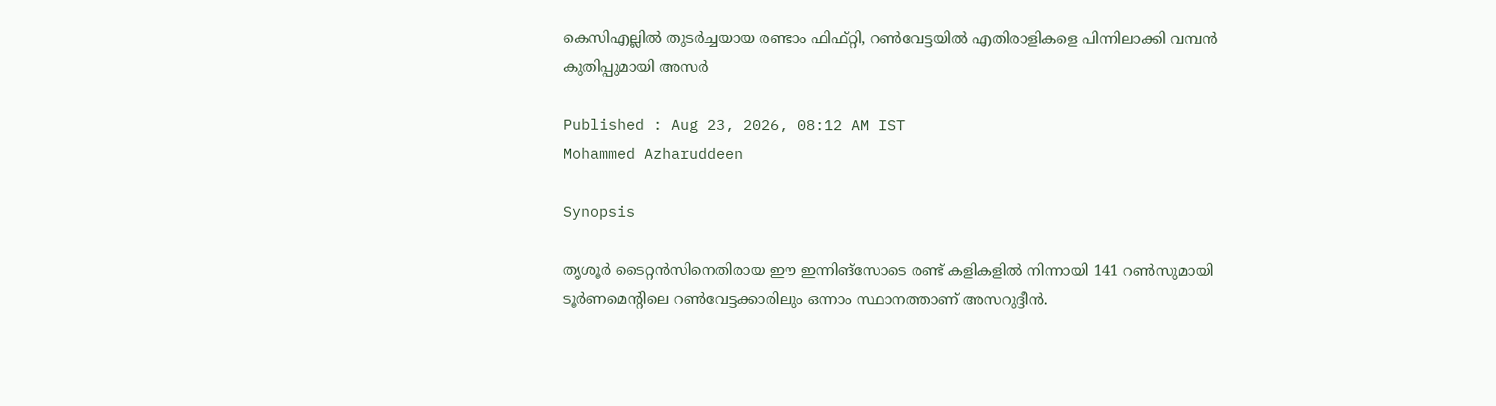കെസിഎല്ലിൽ തുടർച്ചയായ രണ്ടാം ഫിഫ്റ്റി, റണ്‍വേട്ടയിൽ എതിരാളികളെ പിന്നിലാക്കി വമ്പൻ കുതിപ്പുമായി അസർ

Published : Aug 23, 2026, 08:12 AM IST
Mohammed Azharuddeen

Synopsis

തൃശൂർ ടൈറ്റൻസിനെതിരായ ഈ ഇന്നിങ്സോടെ രണ്ട് കളികളിൽ നിന്നായി 141 റൺസുമായി ടൂർണമെന്‍റിലെ റൺവേട്ടക്കാരിലും ഒന്നാം സ്ഥാനത്താണ് അസറുദ്ദീൻ.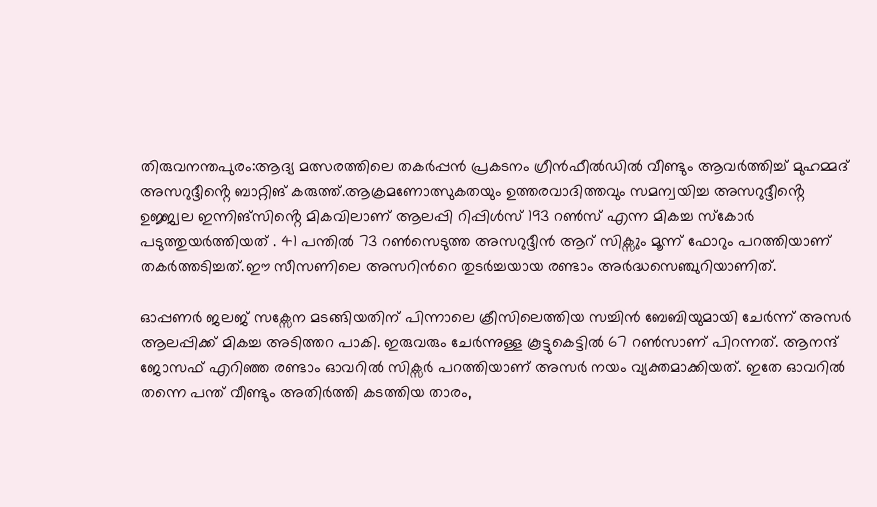തിരുവനന്തപുരം:ആദ്യ മത്സരത്തിലെ തകർപ്പൻ പ്രകടനം ഗ്രീൻഫീൽഡിൽ വീണ്ടും ആവർത്തിച്ച് മുഹമ്മദ് അസറുദ്ദീൻ്റെ ബാറ്റിങ് കരുത്ത്.ആക്രമണോത്സുകതയും ഉത്തരവാദിത്തവും സമന്വയിച്ച അസറുദ്ദീൻ്റെ ഉജ്ജ്വല ഇന്നിങ്സിൻ്റെ മികവിലാണ് ആലപ്പി റിപ്പിൾസ് 193 റൺസ് എന്ന മികച്ച സ്കോർ പടുത്തുയർത്തിയത് . 41 പന്തില്‍ 73 റണ്‍സെടുത്ത അസറുദ്ദീൻ ആറ് സിക്സും മൂന്ന് ഫോറും പറത്തിയാണ് തകർത്തടിച്ചത്.ഈ സീസണിലെ അസറിന്‍റെ തുടർച്ചയായ രണ്ടാം അർദ്ധസെഞ്ചുറിയാണിത്.

ഓപ്പണർ ജലജ് സക്സേന മടങ്ങിയതിന് പിന്നാലെ ക്രീസിലെത്തിയ സച്ചിൻ ബേബിയുമായി ചേർന്ന് അസർ ആലപ്പിക്ക് മികച്ച അടിത്തറ പാകി. ഇരുവരും ചേർന്നുള്ള കൂട്ടുകെട്ടിൽ 67 റൺസാണ് പിറന്നത്. ആനന്ദ് ജോസഫ് എറിഞ്ഞ രണ്ടാം ഓവറിൽ സിക്സർ പറത്തിയാണ് അസർ നയം വ്യക്തമാക്കിയത്. ഇതേ ഓവറിൽ തന്നെ പന്ത് വീണ്ടും അതിർത്തി കടത്തിയ താരം,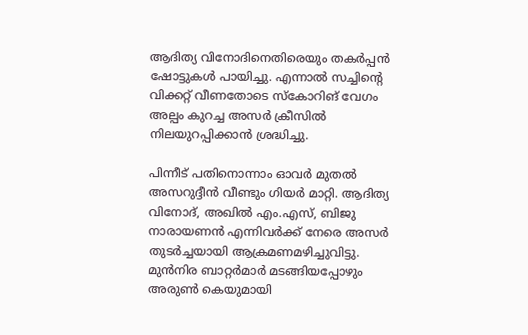ആദിത്യ വിനോദിനെതിരെയും തകർപ്പൻ ഷോട്ടുകൾ പായിച്ചു. എന്നാൽ സച്ചിന്റെ വിക്കറ്റ് വീണതോടെ സ്കോറിങ് വേഗം അല്പം കുറച്ച അസർ ക്രീസിൽ നിലയുറപ്പിക്കാൻ ശ്രദ്ധിച്ചു.

പിന്നീട് പതിനൊന്നാം ഓവർ മുതൽ അസറുദ്ദീൻ വീണ്ടും ഗിയർ മാറ്റി. ആദിത്യ വിനോദ്, അഖിൽ എം.എസ്, ബിജു നാരായണൻ എന്നിവർക്ക് നേരെ അസർ തുടർച്ചയായി ആക്രമണമഴിച്ചുവിട്ടു. മുൻനിര ബാറ്റർമാർ മടങ്ങിയപ്പോഴും അരുൺ കെയുമായി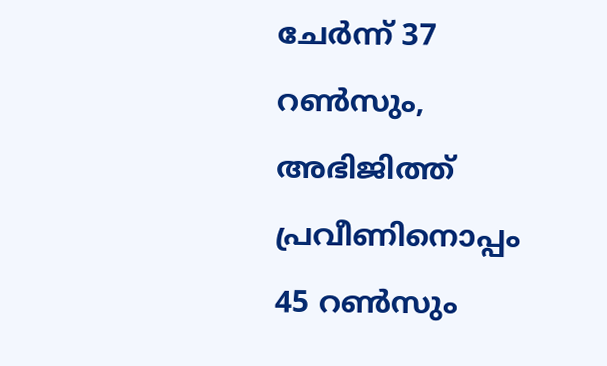ചേർന്ന് 37 റൺസും, അഭിജിത്ത് പ്രവീണിനൊപ്പം 45 റൺസും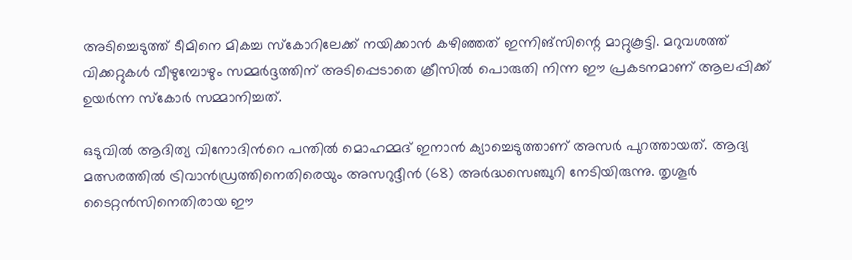അടിച്ചെടുത്ത് ടീമിനെ മികച്ച സ്കോറിലേക്ക് നയിക്കാൻ കഴിഞ്ഞത് ഇന്നിങ്സിന്റെ മാറ്റുകൂട്ടി. മറുവശത്ത് വിക്കറ്റുകൾ വീഴുമ്പോഴും സമ്മർദ്ദത്തിന് അടിപ്പെടാതെ ക്രീസിൽ പൊരുതി നിന്ന ഈ പ്രകടനമാണ് ആലപ്പിക്ക് ഉയർന്ന സ്കോർ സമ്മാനിച്ചത്.

ഒടുവിൽ ആദിത്യ വിനോദിന്‍റെ പന്തിൽ മൊഹമ്മദ് ഇനാൻ ക്യാച്ചെടുത്താണ് അസർ പുറത്തായത്. ആദ്യ മത്സരത്തിൽ ട്രിവാൻഡ്രത്തിനെതിരെയും അസറുദ്ദീൻ (68) അർദ്ധസെഞ്ചുറി നേടിയിരുന്നു. തൃശൂർ ടൈറ്റൻസിനെതിരായ ഈ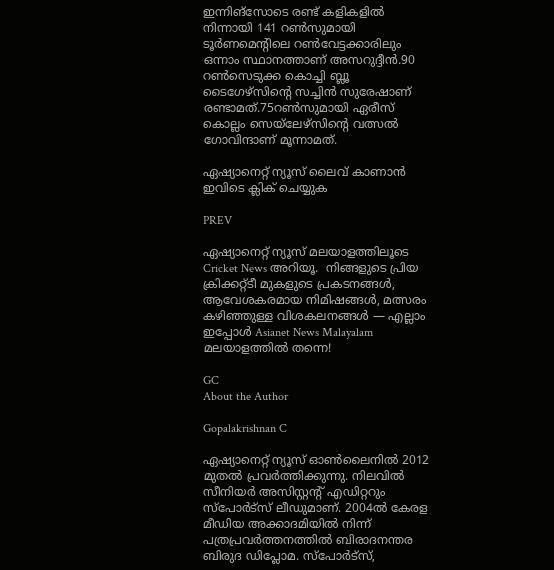ഇന്നിങ്സോടെ രണ്ട് കളികളിൽ നിന്നായി 141 റൺസുമായി ടൂർണമെന്‍റിലെ റൺവേട്ടക്കാരിലും ഒന്നാം സ്ഥാനത്താണ് അസറുദ്ദീൻ.90 റണ്‍സെടുക്ക കൊച്ചി ബ്ലൂ ടൈഗേഴ്സിന്‍റെ സച്ചിന്‍ സുരേഷാണ് രണ്ടാമത്.75റണ്‍സുമായി ഏരീസ് കൊല്ലം സെയ്‌ലേഴ്സിന്‍റെ വത്സല്‍ ഗോവിന്ദാണ് മൂന്നാമത്.

ഏഷ്യാനെറ്റ് ന്യൂസ് ലൈവ് കാണാന്‍ ഇവിടെ ക്ലിക് ചെയ്യുക

PREV

ഏഷ്യാനെറ്റ് ന്യൂസ് മലയാളത്തിലൂടെ  Cricket News അറിയൂ.  നിങ്ങളുടെ പ്രിയ ക്രിക്കറ്റ്ടീ മുകളുടെ പ്രകടനങ്ങൾ, ആവേശകരമായ നിമിഷങ്ങൾ, മത്സരം കഴിഞ്ഞുള്ള വിശകലനങ്ങൾ — എല്ലാം ഇപ്പോൾ Asianet News Malayalam മലയാളത്തിൽ തന്നെ!

GC
About the Author

Gopalakrishnan C

ഏഷ്യാനെറ്റ് ന്യൂസ് ഓണ്‍ലൈനില്‍ 2012 മുതല്‍ പ്രവര്‍ത്തിക്കുന്നു. നിലവില്‍ സീനിയര്‍ അസിസ്റ്റന്‍റ് എഡിറ്ററും സ്പോർട്സ് ലീഡുമാണ്. 2004ൽ കേരള മീഡിയ അക്കാദമിയില്‍ നിന്ന് പത്രപ്രവര്‍ത്തനത്തില്‍ ബിരാദനന്തര ബിരുദ ഡിപ്ലോമ. സ്പോര്‍ട്സ്,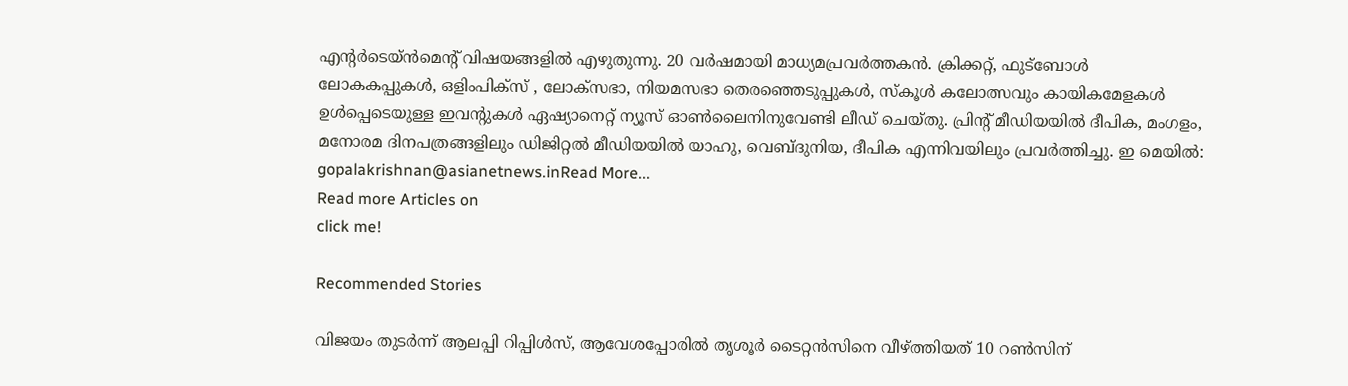എന്‍റര്‍ടെയ്ൻമെന്‍റ് വിഷയങ്ങളില്‍ എഴുതുന്നു. 20 വര്‍ഷമായി മാധ്യമപ്രവര്‍ത്തകൻ. ക്രിക്കറ്റ്, ഫുട്ബോള്‍ ലോകകപ്പുകൾ, ഒളിംപിക്സ് , ലോക്സഭാ, നിയമസഭാ തെരഞ്ഞെടുപ്പുകള്‍, സ്കൂള്‍ കലോത്സവും കായികമേളകള്‍ ഉള്‍പ്പെടെയുള്ള ഇവന്‍റുകള്‍ ഏഷ്യാനെറ്റ് ന്യൂസ് ഓണ്‍ലൈനിനുവേണ്ടി ലീഡ് ചെയ്തു. പ്രിന്‍റ് മീഡിയയില്‍ ദീപിക, മംഗളം, മനോരമ ദിനപത്രങ്ങളിലും ഡിജിറ്റൽ മീഡിയയില്‍ യാഹു, വെബ്ദുനിയ, ദീപിക എന്നിവയിലും പ്രവര്‍ത്തിച്ചു. ഇ മെയില്‍: gopalakrishnan@asianetnews.inRead More...
Read more Articles on
click me!

Recommended Stories

വിജയം തുടർന്ന് ആലപ്പി റിപ്പിൾസ്, ആവേശപ്പോരില്‍ തൃശൂർ ടൈറ്റൻസിനെ വീഴ്ത്തിയത് 10 റണ്‍സിന്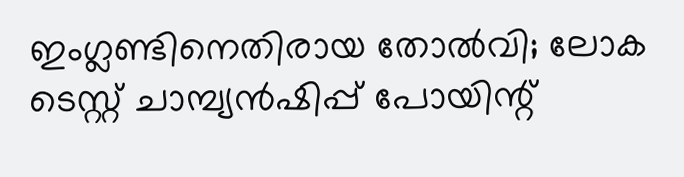ഇംഗ്ലണ്ടിനെതിരായ തോല്‍വി; ലോക ടെസ്റ്റ് ചാമ്പ്യന്‍ഷിപ്പ് പോയിന്റ്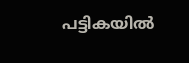പട്ടികയില്‍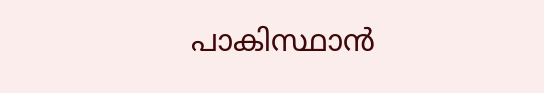പാകിസ്ഥാന്‍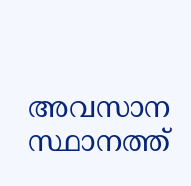അവസാന സ്ഥാനത്ത്